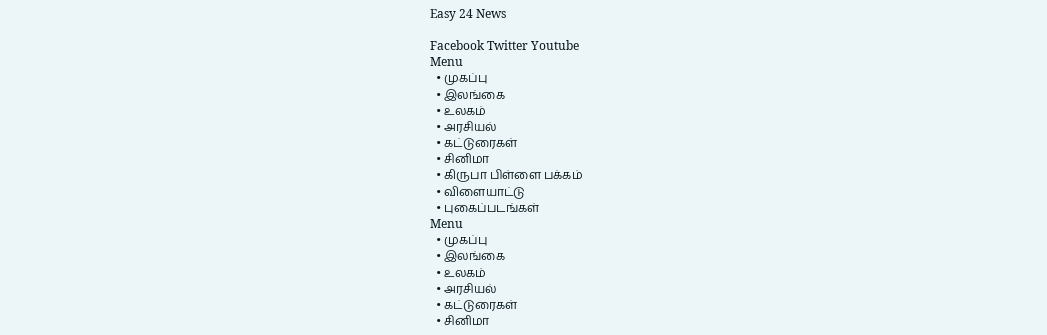Easy 24 News

Facebook Twitter Youtube
Menu
  • முகப்பு
  • இலங்கை
  • உலகம்
  • அரசியல்
  • கட்டுரைகள்
  • சினிமா
  • கிருபா பிள்ளை பக்கம்
  • விளையாட்டு
  • புகைப்படங்கள்
Menu
  • முகப்பு
  • இலங்கை
  • உலகம்
  • அரசியல்
  • கட்டுரைகள்
  • சினிமா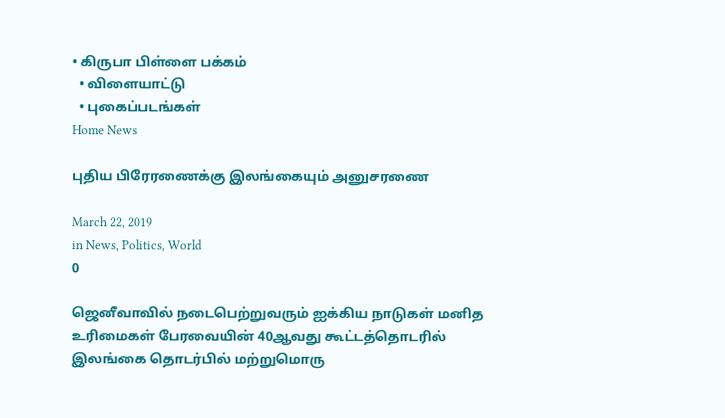• கிருபா பிள்ளை பக்கம்
  • விளையாட்டு
  • புகைப்படங்கள்
Home News

புதிய பிரேரணைக்கு இலங்கையும் அனுசரணை

March 22, 2019
in News, Politics, World
0

ஜெனீவாவில் நடைபெற்றுவரும் ஐக்கிய நாடுகள் மனித உரிமைகள் பேரவையின் 40ஆவது கூட்டத்தொடரில் இலங்கை தொடர்பில் மற்றுமொரு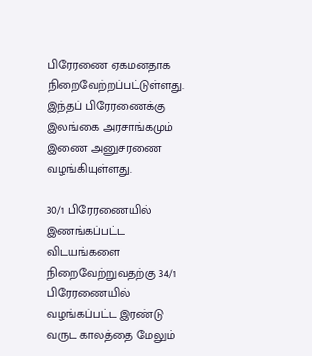பிரேரணை ஏகமனதாக நிறைவேற்றப்பட்டுள்ளது. இந்தப் பிரேரணைக்கு இலங்கை அரசாங்கமும் இணை அனுசரணை வழங்கியுள்ளது.

30/1 பிரேரணையில் இணங்கப்பட்ட விடயங்களை நிறைவேற்றுவதற்கு 34/1 பிரேரணையில் வழங்கப்பட்ட இரண்டு வருட காலத்தை மேலும்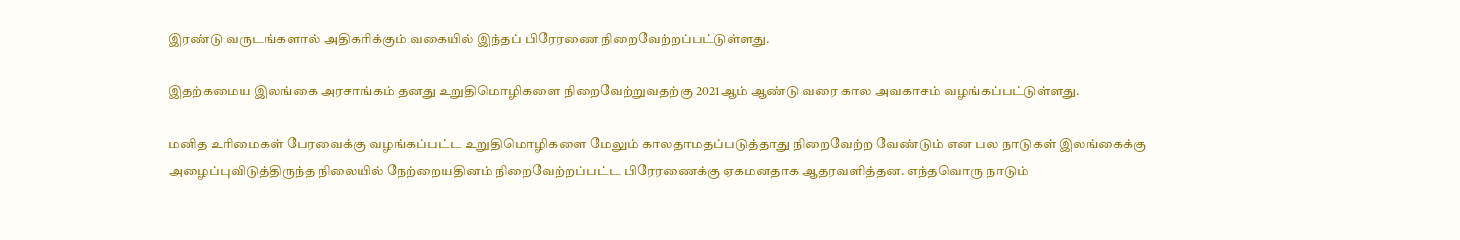இரண்டு வருடங்களால் அதிகரிக்கும் வகையில் இந்தப் பிரேரணை நிறைவேற்றப்பட்டுள்ளது.

இதற்கமைய இலங்கை அரசாங்கம் தனது உறுதிமொழிகளை நிறைவேற்றுவதற்கு 2021ஆம் ஆண்டு வரை கால அவகாசம் வழங்கப்பட்டுள்ளது.

மனித உரிமைகள் பேரவைக்கு வழங்கப்பட்ட உறுதிமொழிகளை மேலும் காலதாமதப்படுத்தாது நிறைவேற்ற வேண்டும் என பல நாடுகள் இலங்கைக்கு அழைப்புவிடுத்திருந்த நிலையில் நேற்றையதினம் நிறைவேற்றப்பட்ட பிரேரணைக்கு ஏகமனதாக ஆதரவளித்தன. எந்தவொரு நாடும்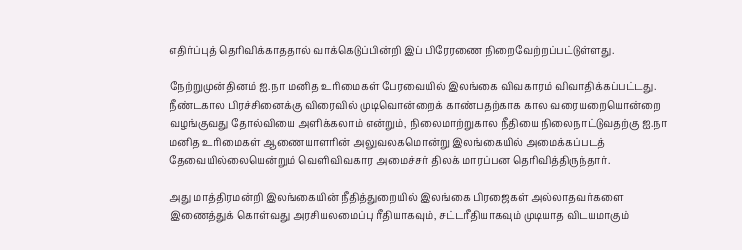எதிர்ப்புத் தெரிவிக்காததால் வாக்கெடுப்பின்றி இப் பிரேரணை நிறைவேற்றப்பட்டுள்ளது.

நேற்றுமுன்தினம் ஐ.நா மனித உரிமைகள் பேரவையில் இலங்கை விவகாரம் விவாதிக்கப்பட்டது. நீண்டகால பிரச்சினைக்கு விரைவில் முடிவொன்றைக் காண்பதற்காக கால வரையறையொன்றை வழங்குவது தோல்வியை அளிக்கலாம் என்றும், நிலைமாற்றுகால நீதியை நிலைநாட்டுவதற்கு ஐ.நா மனித உரிமைகள் ஆணையாளரின் அலுவலகமொன்று இலங்கையில் அமைக்கப்படத் தேவையில்லையென்றும் வெளிவிவகார அமைச்சர் திலக் மாரப்பன தெரிவித்திருந்தார்.

அது மாத்திரமன்றி இலங்கையின் நீதித்துறையில் இலங்கை பிரஜைகள் அல்லாதவர்களை இணைத்துக் கொள்வது அரசியலமைப்பு ரீதியாகவும், சட்டரீதியாகவும் முடியாத விடயமாகும்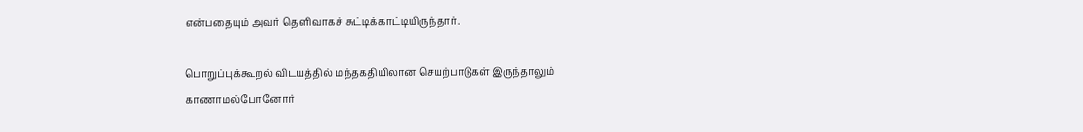என்பதையும் அவர் தெளிவாகச் சுட்டிக்காட்டியிருந்தார்.

பொறுப்புக்கூறல் விடயத்தில் மந்தகதியிலான செயற்பாடுகள் இருந்தாலும் காணாமல்போனோர்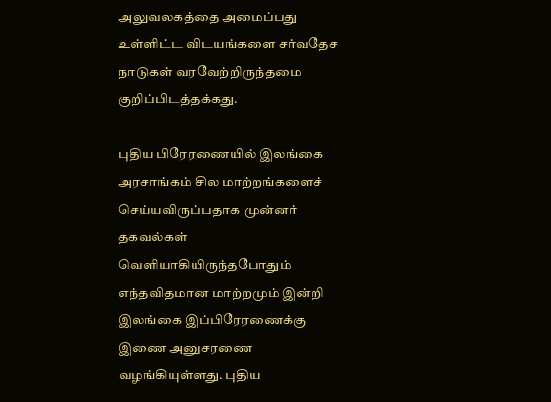அலுவலகத்தை அமைப்பது உள்ளிட்ட விடயங்களை சர்வதேச நாடுகள் வரவேற்றிருந்தமை குறிப்பிடத்தக்கது.

புதிய பிரேரணையில் இலங்கை அரசாங்கம் சில மாற்றங்களைச் செய்யவிருப்பதாக முன்னர் தகவல்கள் வெளியாகியிருந்தபோதும் எந்தவிதமான மாற்றமும் இன்றி இலங்கை இப்பிரேரணைக்கு இணை அனுசரணை வழங்கியுள்ளது. புதிய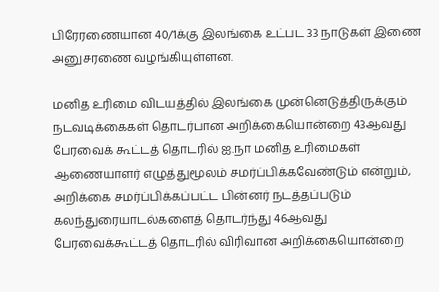பிரேரணையான 40/1க்கு இலங்கை உட்பட 33 நாடுகள் இணை அனுசரணை வழங்கியுள்ளன.

மனித உரிமை விடயத்தில் இலங்கை முன்னெடுத்திருக்கும் நடவடிக்கைகள் தொடர்பான அறிக்கையொன்றை 43ஆவது பேரவைக் கூட்டத் தொடரில் ஐ.நா மனித உரிமைகள் ஆணையாளர் எழுத்துமூலம் சமர்ப்பிக்கவேண்டும் என்றும், அறிக்கை சமர்ப்பிக்கப்பட்ட பின்னர் நடத்தப்படும் கலந்துரையாடல்களைத் தொடர்ந்து 46ஆவது பேரவைக்கூட்டத் தொடரில் விரிவான அறிக்கையொன்றை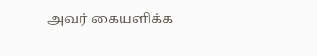அவர் கையளிக்க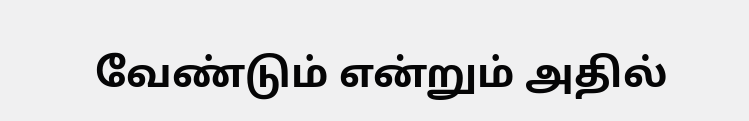வேண்டும் என்றும் அதில்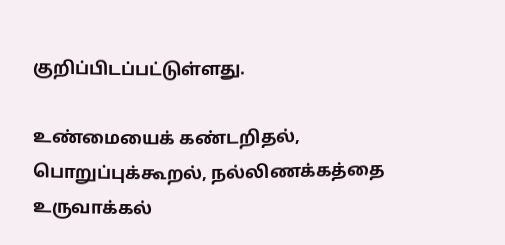குறிப்பிடப்பட்டுள்ளது.

உண்மையைக் கண்டறிதல், பொறுப்புக்கூறல், நல்லிணக்கத்தை உருவாக்கல்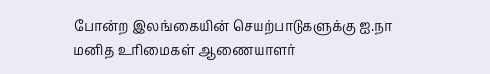போன்ற இலங்கையின் செயற்பாடுகளுக்கு ஐ.நா மனித உரிமைகள் ஆணையாளர்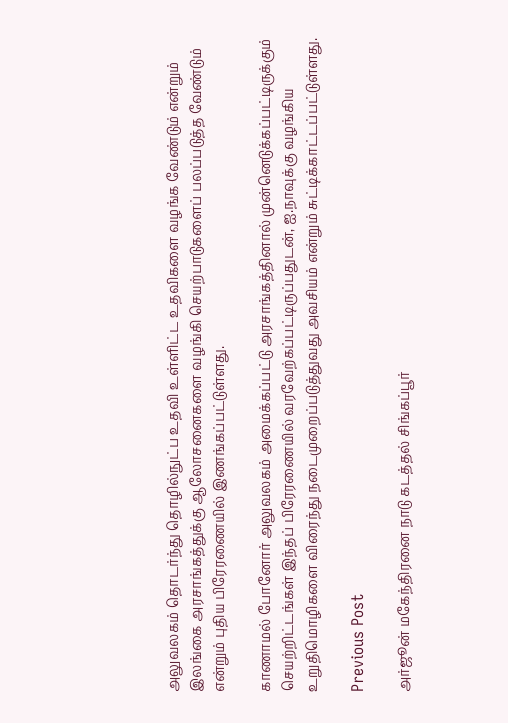அலுவலகம் தொடர்ந்து தொழில்நுட்ப உதவி உள்ளிட்ட உதவிகளை வழங்க வேண்டும் என்றும் இலங்கை அரசாங்கத்துக்கு ஆலோசனைகளை வழங்கி செயற்பாடுகளைப் பலப்படுத்த வேண்டும் என்றும் புதிய பிரேரணையில் இணங்கப்பட்டுள்ளது.

காணாமல் போனோர் அலுவலகம் அமைக்கப்பட்டு அரசாங்கத்தினால் முன்னெடுக்கப்பட்டிருக்கும் செயற்றிட்டங்கள் இந்தப் பிரேரணையில் வரவேற்கப்பட்டிருப்பதுடன், ஐ.நாவுக்கு வழங்கிய உறுதிமொழிகளை விரைந்து நடைமுறைப்படுத்துவது அவசியம் என்றும் சுட்டிக்காட்டப்பட்டுள்ளது.

Previous Post

அர்ஜூன் மகேந்திரனை நாடு கடத்தல் சிங்கப்பூர்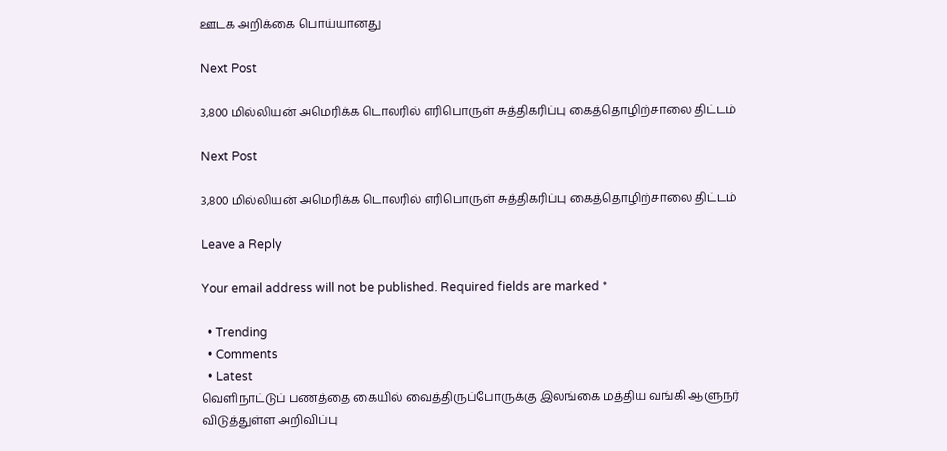ஊடக அறிக்கை பொய்யானது

Next Post

3,800 மில்லியன் அமெரிக்க டொலரில் எரிபொருள் சுத்திகரிப்பு கைத்தொழிற்சாலை திட்டம்

Next Post

3,800 மில்லியன் அமெரிக்க டொலரில் எரிபொருள் சுத்திகரிப்பு கைத்தொழிற்சாலை திட்டம்

Leave a Reply

Your email address will not be published. Required fields are marked *

  • Trending
  • Comments
  • Latest
வெளிநாட்டுப் பணத்தை கையில் வைத்திருப்போருக்கு இலங்கை மத்திய வங்கி ஆளுநர் விடுத்துள்ள அறிவிப்பு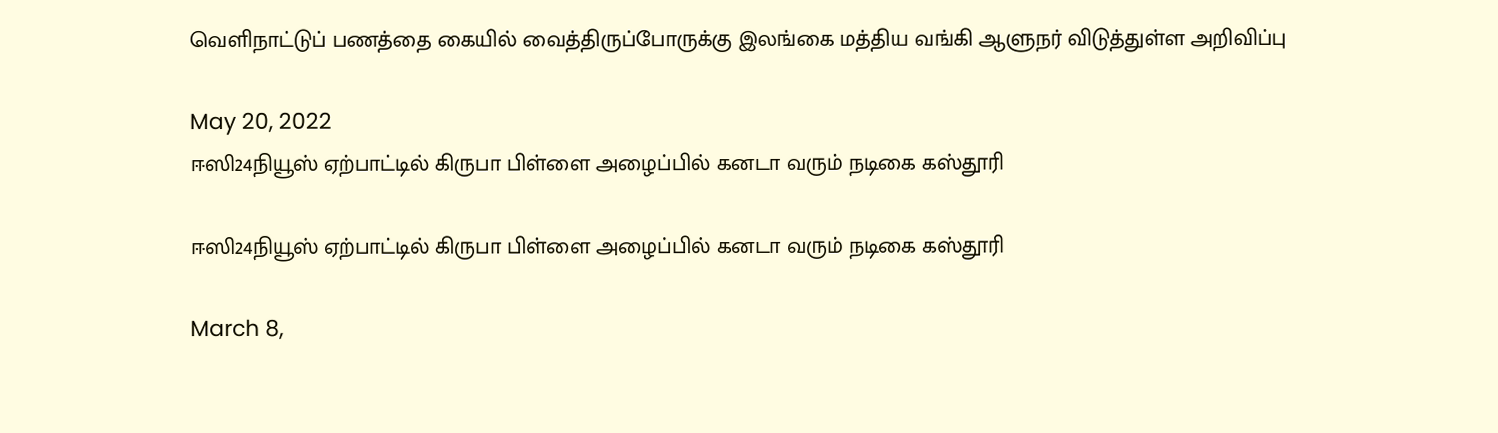வெளிநாட்டுப் பணத்தை கையில் வைத்திருப்போருக்கு இலங்கை மத்திய வங்கி ஆளுநர் விடுத்துள்ள அறிவிப்பு

May 20, 2022
ஈஸி24நியூஸ் ஏற்பாட்டில் கிருபா பிள்ளை அழைப்பில் கனடா வரும் நடிகை கஸ்தூரி

ஈஸி24நியூஸ் ஏற்பாட்டில் கிருபா பிள்ளை அழைப்பில் கனடா வரும் நடிகை கஸ்தூரி

March 8,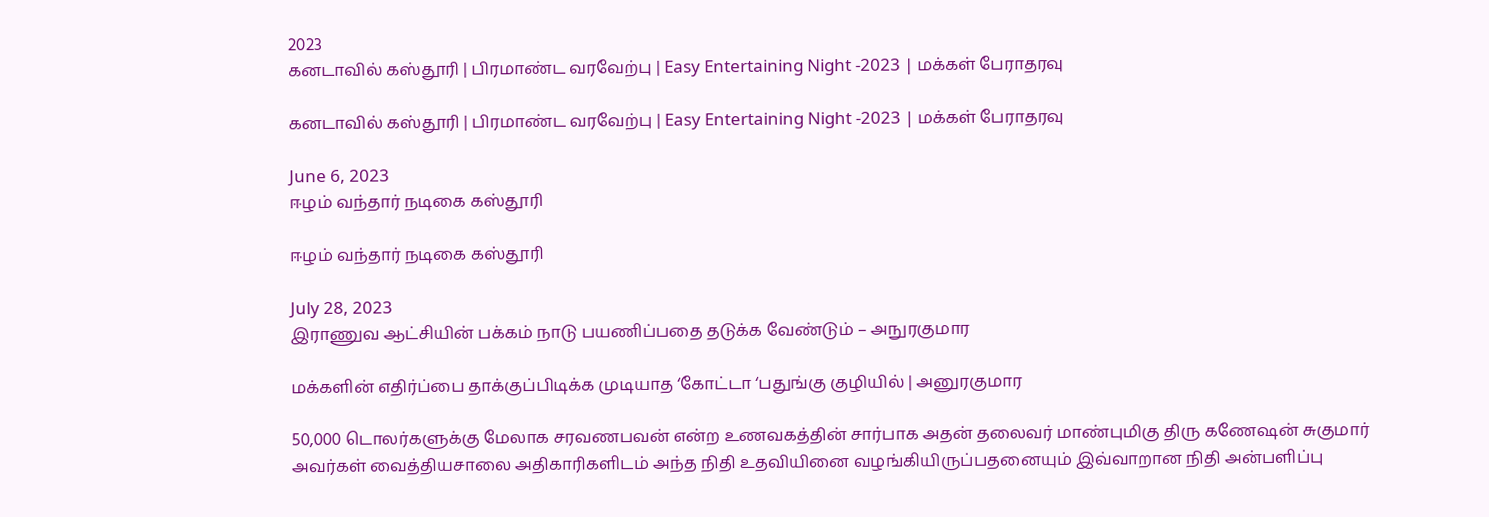2023
கனடாவில் கஸ்தூரி | பிரமாண்ட வரவேற்பு | Easy Entertaining Night -2023 | மக்கள் பேராதரவு

கனடாவில் கஸ்தூரி | பிரமாண்ட வரவேற்பு | Easy Entertaining Night -2023 | மக்கள் பேராதரவு

June 6, 2023
ஈழம் வந்தார் நடிகை கஸ்தூரி

ஈழம் வந்தார் நடிகை கஸ்தூரி

July 28, 2023
இராணுவ ஆட்சியின் பக்கம் நாடு பயணிப்பதை தடுக்க வேண்டும் – அநுரகுமார

மக்களின் எதிர்ப்பை தாக்குப்பிடிக்க முடியாத ‘கோட்டா ‘பதுங்கு குழியில் | அனுரகுமார

50,000 டொலர்களுக்கு மேலாக சரவணபவன் என்ற உணவகத்தின் சார்பாக அதன் தலைவர் மாண்புமிகு திரு கணேஷன் சுகுமார் அவர்கள் வைத்தியசாலை அதிகாரிகளிடம் அந்த நிதி உதவியினை வழங்கியிருப்பதனையும் இவ்வாறான நிதி அன்பளிப்பு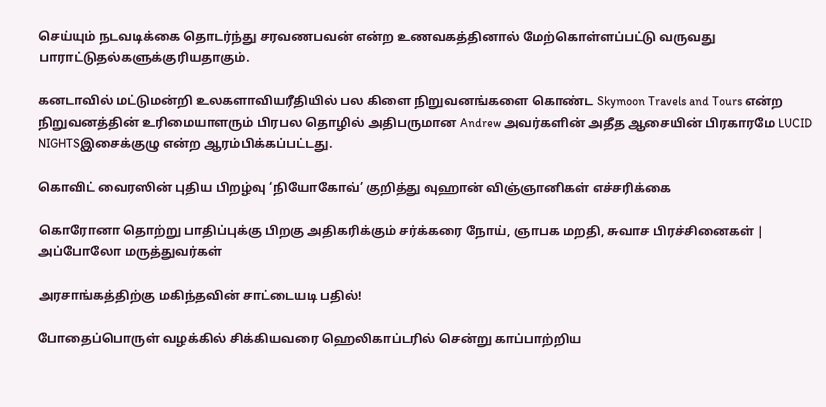செய்யும் நடவடிக்கை தொடர்ந்து சரவணபவன் என்ற உணவகத்தினால் மேற்கொள்ளப்பட்டு வருவது பாராட்டுதல்களுக்குரியதாகும்.

கனடாவில் மட்டுமன்றி உலகளாவியரீதியில் பல கிளை நிறுவனங்களை கொண்ட Skymoon Travels and Tours என்ற நிறுவனத்தின் உரிமையாளரும் பிரபல தொழில் அதிபருமான Andrew அவர்களின் அதீத ஆசையின் பிரகாரமே LUCID NIGHTSஇசைக்குழு என்ற ஆரம்பிக்கப்பட்டது.

கொவிட் வைரஸின் புதிய பிறழ்வு ‘நியோகோவ்’ குறித்து வுஹான் விஞ்ஞானிகள் எச்சரிக்கை

கொரோனா தொற்று பாதிப்புக்கு பிறகு அதிகரிக்கும் சர்க்கரை நோய், ஞாபக மறதி, சுவாச பிரச்சினைகள் | அப்போலோ மருத்துவர்கள்

அரசாங்கத்திற்கு மகிந்தவின் சாட்டையடி பதில்!

போதைப்பொருள் வழக்கில் சிக்கியவரை ஹெலிகாப்டரில் சென்று காப்பாற்றிய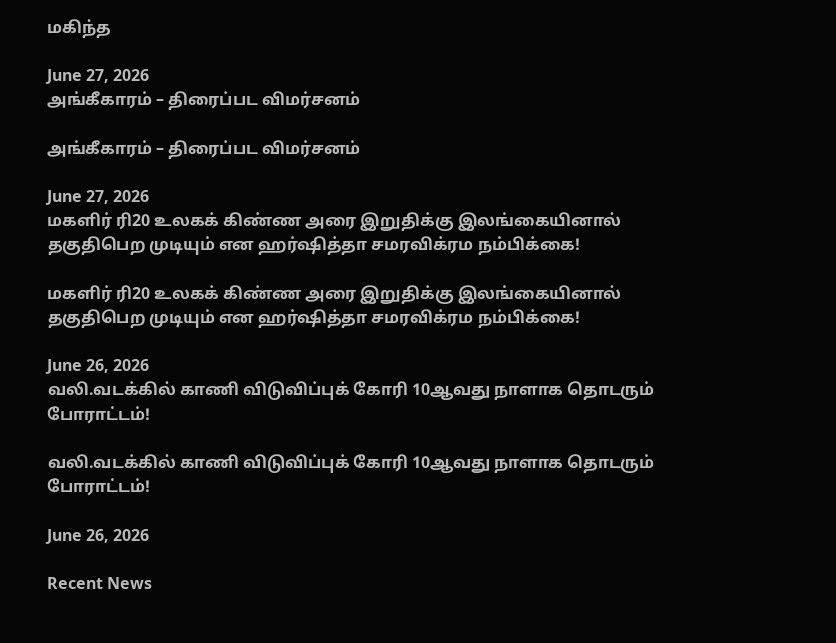மகிந்த

June 27, 2026
அங்கீகாரம் – திரைப்பட விமர்சனம்

அங்கீகாரம் – திரைப்பட விமர்சனம்

June 27, 2026
மகளிர் ரி20 உலகக் கிண்ண அரை இறுதிக்கு இலங்கையினால் தகுதிபெற முடியும் என ஹர்ஷித்தா சமரவிக்ரம நம்பிக்கை!

மகளிர் ரி20 உலகக் கிண்ண அரை இறுதிக்கு இலங்கையினால் தகுதிபெற முடியும் என ஹர்ஷித்தா சமரவிக்ரம நம்பிக்கை!

June 26, 2026
வலி.வடக்கில் காணி விடுவிப்புக் கோரி 10ஆவது நாளாக தொடரும் போராட்டம்!

வலி.வடக்கில் காணி விடுவிப்புக் கோரி 10ஆவது நாளாக தொடரும் போராட்டம்!

June 26, 2026

Recent News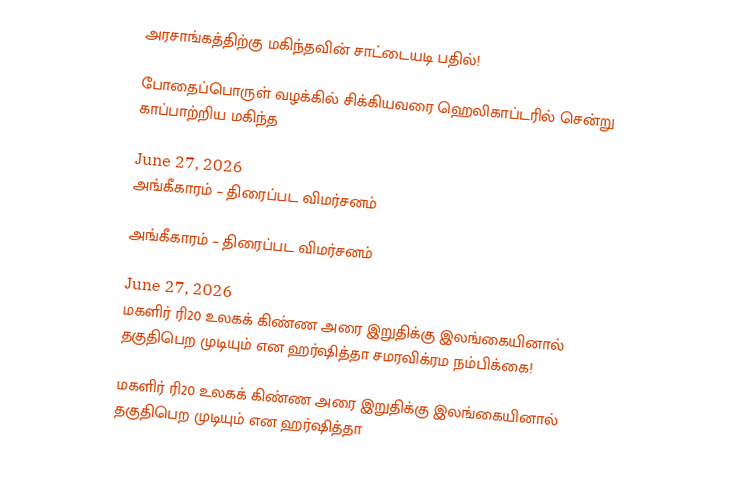அரசாங்கத்திற்கு மகிந்தவின் சாட்டையடி பதில்!

போதைப்பொருள் வழக்கில் சிக்கியவரை ஹெலிகாப்டரில் சென்று காப்பாற்றிய மகிந்த

June 27, 2026
அங்கீகாரம் – திரைப்பட விமர்சனம்

அங்கீகாரம் – திரைப்பட விமர்சனம்

June 27, 2026
மகளிர் ரி20 உலகக் கிண்ண அரை இறுதிக்கு இலங்கையினால் தகுதிபெற முடியும் என ஹர்ஷித்தா சமரவிக்ரம நம்பிக்கை!

மகளிர் ரி20 உலகக் கிண்ண அரை இறுதிக்கு இலங்கையினால் தகுதிபெற முடியும் என ஹர்ஷித்தா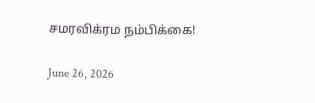சமரவிக்ரம நம்பிக்கை!

June 26, 2026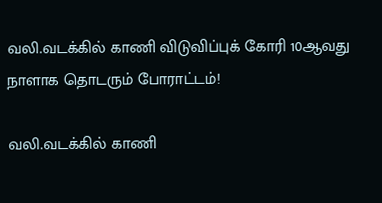வலி.வடக்கில் காணி விடுவிப்புக் கோரி 10ஆவது நாளாக தொடரும் போராட்டம்!

வலி.வடக்கில் காணி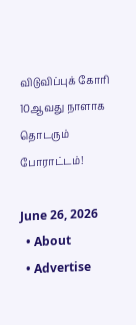விடுவிப்புக் கோரி 10ஆவது நாளாக தொடரும் போராட்டம்!

June 26, 2026
  • About
  • Advertise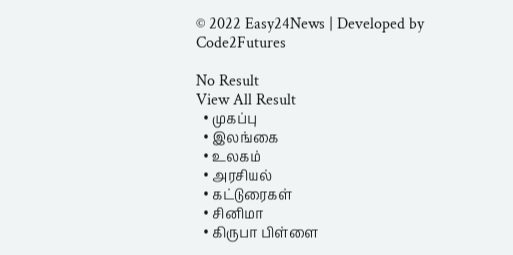© 2022 Easy24News | Developed by Code2Futures

No Result
View All Result
  • முகப்பு
  • இலங்கை
  • உலகம்
  • அரசியல்
  • கட்டுரைகள்
  • சினிமா
  • கிருபா பிள்ளை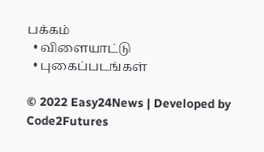பக்கம்
  • விளையாட்டு
  • புகைப்படங்கள்

© 2022 Easy24News | Developed by Code2Futures